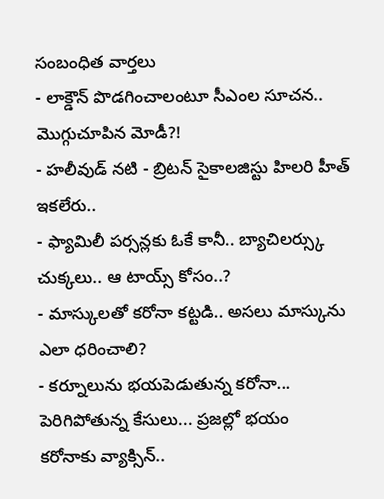సంబంధిత వార్తలు
- లాక్డౌన్ పొడగించాలంటూ సీఎంల సూచన.. మొగ్గుచూపిన మోడీ?!
- హలీవుడ్ నటి - బ్రిటన్ సైకాలజిస్టు హిలరి హీత్ ఇకలేరు..
- ఫ్యామిలీ పర్సన్లకు ఓకే కానీ.. బ్యాచిలర్స్కు చుక్కలు.. ఆ టాయ్స్ కోసం..?
- మాస్కులతో కరోనా కట్టడి.. అసలు మాస్కును ఎలా ధరించాలి?
- కర్నూలును భయపెడుతున్న కరోనా... పెరిగిపోతున్న కేసులు... ప్రజల్లో భయం
కరోనాకు వ్యాక్సిన్..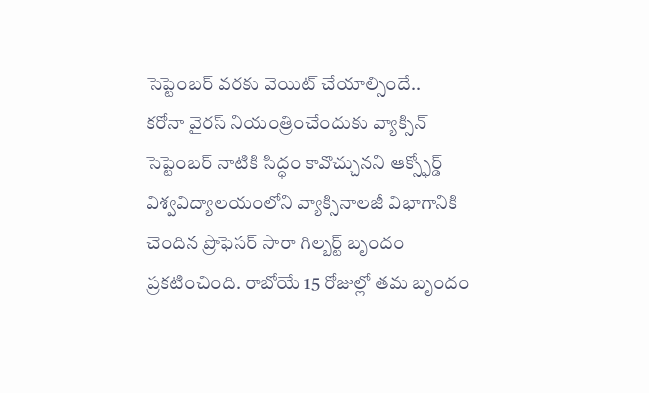సెప్టెంబర్ వరకు వెయిట్ చేయాల్సిందే..
కరోనా వైరస్ నియంత్రించేందుకు వ్యాక్సిన్ సెప్టెంబర్ నాటికి సిద్ధం కావొచ్చునని ఆక్స్ఫోర్డ్ విశ్వవిద్యాలయంలోని వ్యాక్సినాలజీ విభాగానికి చెందిన ప్రొఫెసర్ సారా గిల్బర్ట్ బృందం ప్రకటించింది. రాబోయే 15 రోజుల్లో తమ బృందం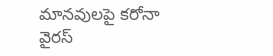మానవులపై కరోనా వైరస్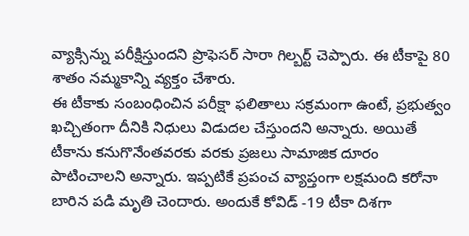వ్యాక్సిన్ను పరీక్షిస్తుందని ప్రొఫెసర్ సారా గిల్బర్ట్ చెప్పారు. ఈ టీకాపై 80 శాతం నమ్మకాన్ని వ్యక్తం చేశారు.
ఈ టీకాకు సంబంధించిన పరీక్షా ఫలితాలు సక్రమంగా ఉంటే, ప్రభుత్వం ఖచ్చితంగా దీనికి నిధులు విడుదల చేస్తుందని అన్నారు. అయితే టీకాను కనుగొనేంతవరకు వరకు ప్రజలు సామాజిక దూరం పాటించాలని అన్నారు. ఇప్పటికే ప్రపంచ వ్యాప్తంగా లక్షమంది కరోనా బారిన పడి మృతి చెందారు. అందుకే కోవిడ్ -19 టీకా దిశగా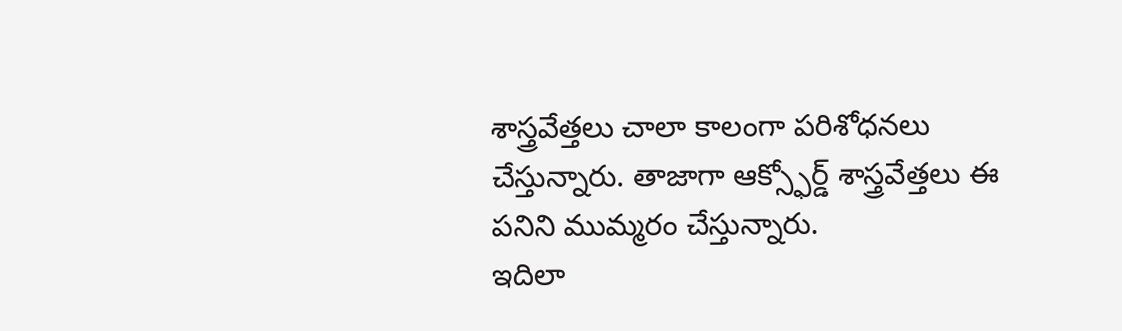శాస్త్రవేత్తలు చాలా కాలంగా పరిశోధనలు చేస్తున్నారు. తాజాగా ఆక్స్ఫోర్డ్ శాస్త్రవేత్తలు ఈ పనిని ముమ్మరం చేస్తున్నారు.
ఇదిలా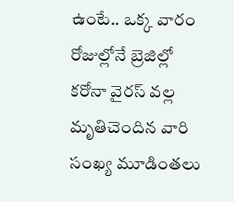ఉంటే.. ఒక్క వారం రోజుల్లోనే బ్రెజిల్లో కరోనా వైరస్ వల్ల మృతిచెందిన వారి సంఖ్య మూడింతలు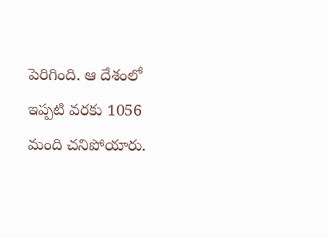పెరిగింది. ఆ దేశంలో ఇప్పటి వరకు 1056 మంది చనిపోయారు.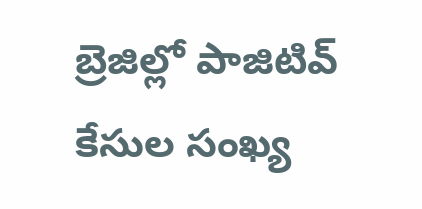బ్రెజిల్లో పాజిటివ్ కేసుల సంఖ్య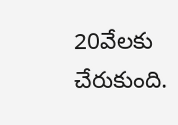20వేలకు చేరుకుంది.